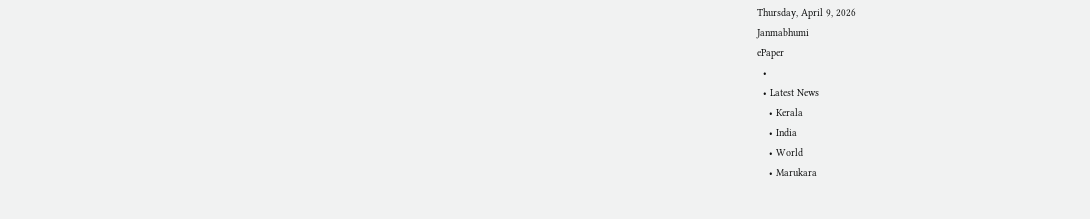Thursday, April 9, 2026
Janmabhumi
ePaper
  •
  • Latest News
    • Kerala
    • India
    • World
    • Marukara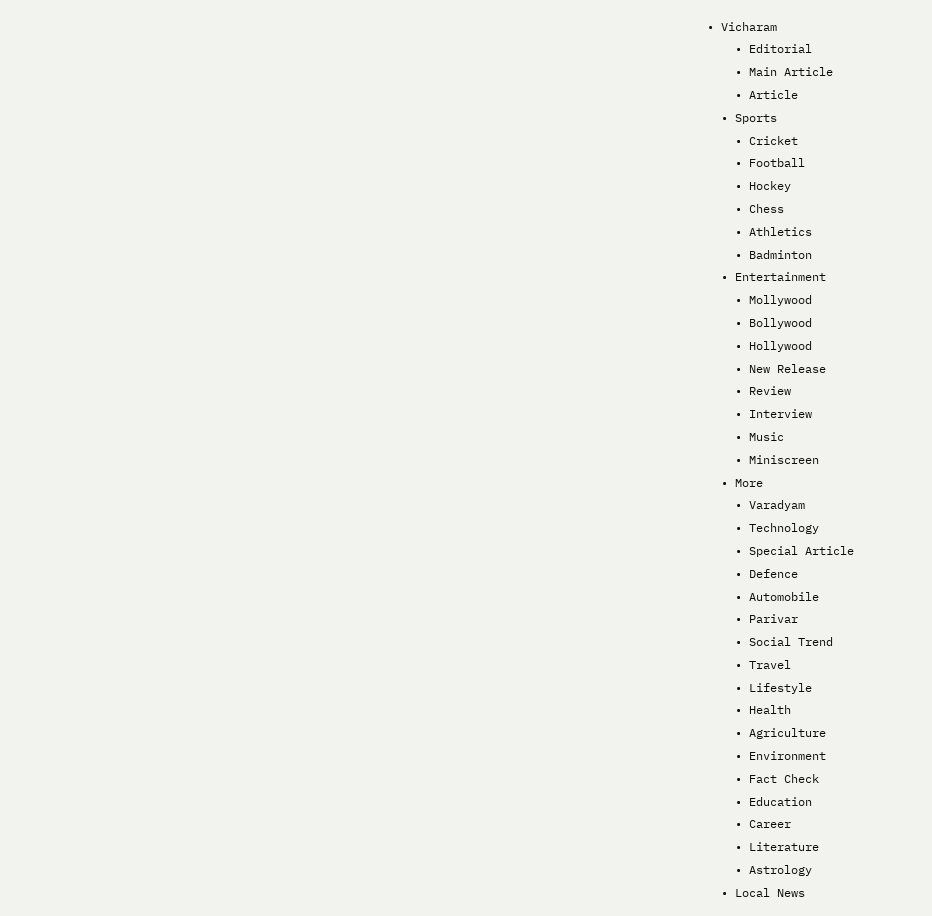• Vicharam
    • Editorial
    • Main Article
    • Article
  • Sports
    • Cricket
    • Football
    • Hockey
    • Chess
    • Athletics
    • Badminton
  • Entertainment
    • Mollywood
    • Bollywood
    • Hollywood
    • New Release
    • Review
    • Interview
    • Music
    • Miniscreen
  • More
    • Varadyam
    • Technology
    • Special Article
    • Defence
    • Automobile
    • Parivar
    • Social Trend
    • Travel
    • Lifestyle
    • Health
    • Agriculture
    • Environment
    • Fact Check
    • Education
    • Career
    • Literature
    • Astrology
  • Local News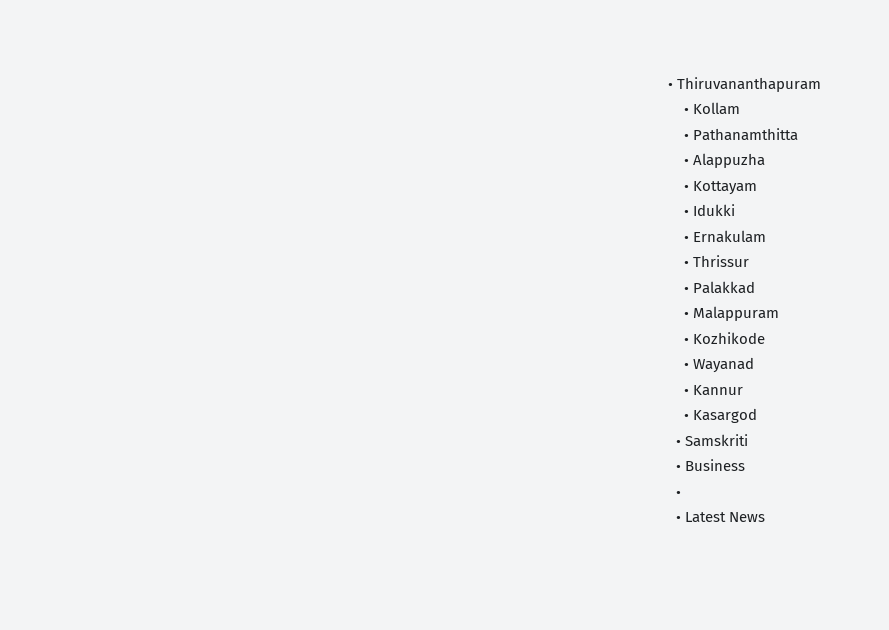• Thiruvananthapuram
    • Kollam
    • Pathanamthitta
    • Alappuzha
    • Kottayam
    • Idukki
    • Ernakulam
    • Thrissur
    • Palakkad
    • Malappuram
    • Kozhikode
    • Wayanad
    • Kannur
    • Kasargod
  • Samskriti
  • Business
  •
  • Latest News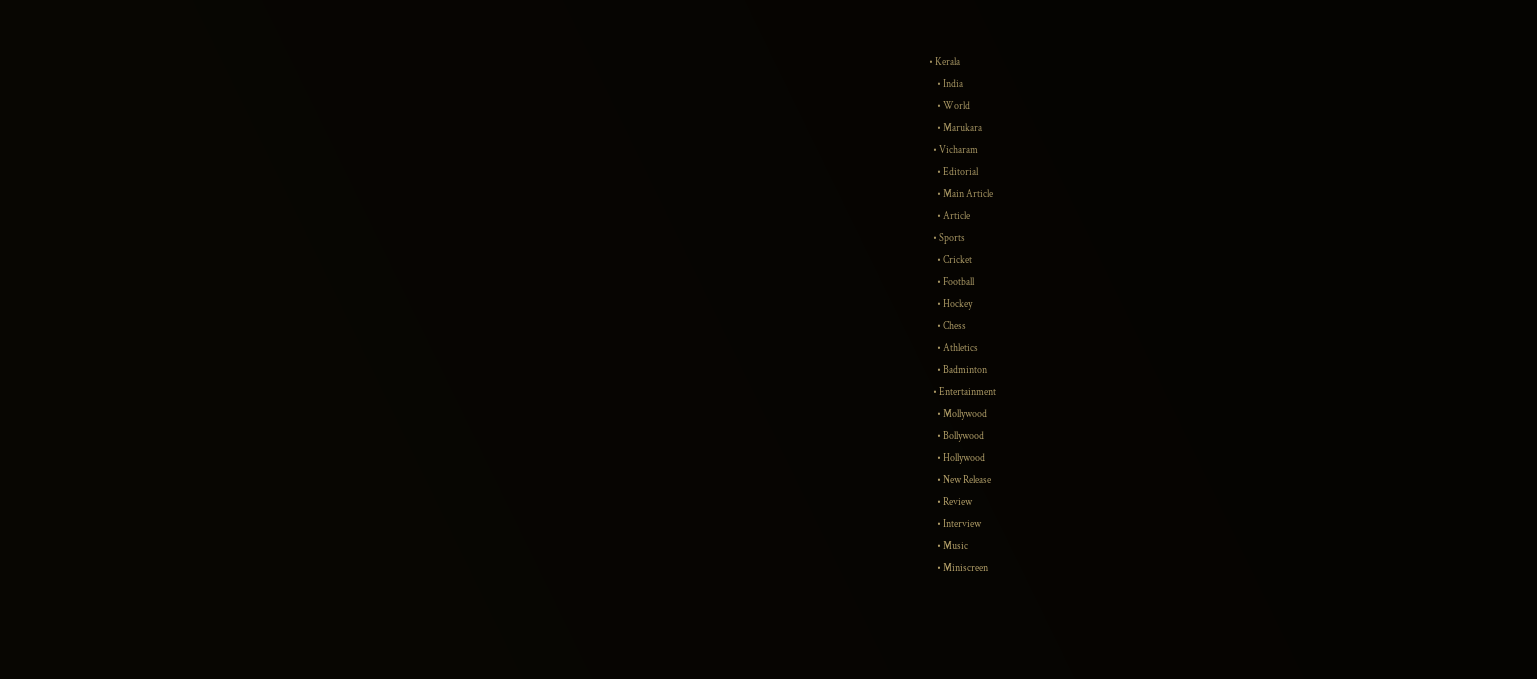• Kerala
    • India
    • World
    • Marukara
  • Vicharam
    • Editorial
    • Main Article
    • Article
  • Sports
    • Cricket
    • Football
    • Hockey
    • Chess
    • Athletics
    • Badminton
  • Entertainment
    • Mollywood
    • Bollywood
    • Hollywood
    • New Release
    • Review
    • Interview
    • Music
    • Miniscreen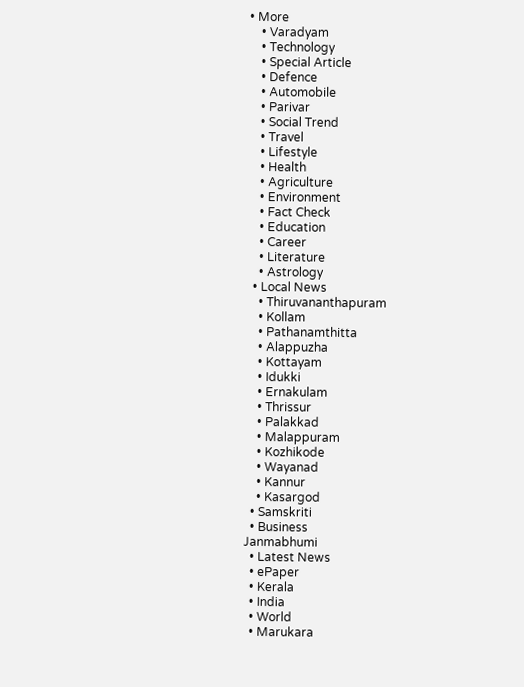• More
    • Varadyam
    • Technology
    • Special Article
    • Defence
    • Automobile
    • Parivar
    • Social Trend
    • Travel
    • Lifestyle
    • Health
    • Agriculture
    • Environment
    • Fact Check
    • Education
    • Career
    • Literature
    • Astrology
  • Local News
    • Thiruvananthapuram
    • Kollam
    • Pathanamthitta
    • Alappuzha
    • Kottayam
    • Idukki
    • Ernakulam
    • Thrissur
    • Palakkad
    • Malappuram
    • Kozhikode
    • Wayanad
    • Kannur
    • Kasargod
  • Samskriti
  • Business
Janmabhumi
  • Latest News
  • ePaper
  • Kerala
  • India
  • World
  • Marukara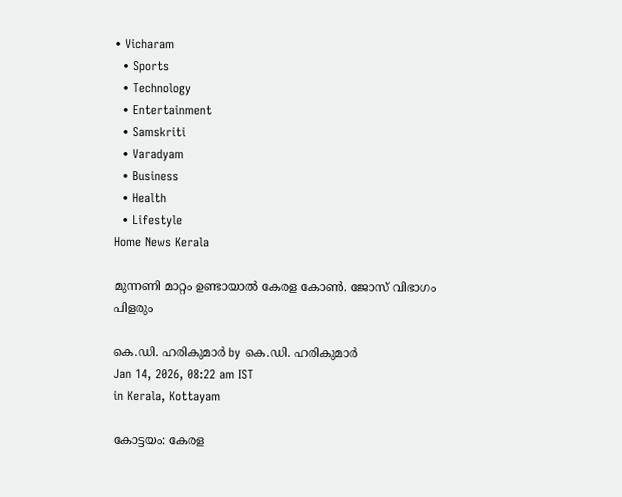• Vicharam
  • Sports
  • Technology
  • Entertainment
  • Samskriti
  • Varadyam
  • Business
  • Health
  • Lifestyle
Home News Kerala

മുന്നണി മാറ്റം ഉണ്ടായാല്‍ കേരള കോണ്‍. ജോസ് വിഭാഗം പിളരും

കെ.ഡി. ഹരികുമാര്‍ by കെ.ഡി. ഹരികുമാര്‍
Jan 14, 2026, 08:22 am IST
in Kerala, Kottayam

കോട്ടയം: കേരള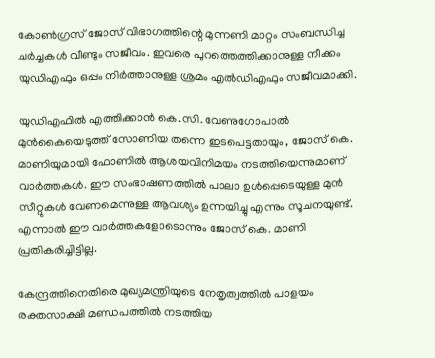കോണ്‍ഗ്രസ് ജോസ് വിഭാഗത്തിന്റെ മുന്നണി മാറ്റം സംബന്ധിച്ച ചര്‍ച്ചകള്‍ വീണ്ടും സജീവം. ഇവരെ പുറത്തെത്തിക്കാനുള്ള നീക്കം യുഡിഎഫും ഒപ്പം നിര്‍ത്താനുള്ള ശ്രമം എല്‍ഡിഎഫും സജീവമാക്കി.

യുഡിഎഫില്‍ എത്തിക്കാന്‍ കെ.സി. വേണുഗോപാല്‍ മുന്‍കൈയെടുത്ത് സോണിയ തന്നെ ഇടപെട്ടതായും, ജോസ് കെ. മാണിയുമായി ഫോണില്‍ ആശയവിനിമയം നടത്തിയെന്നുമാണ് വാര്‍ത്തകള്‍. ഈ സംഭാഷണത്തില്‍ പാലാ ഉള്‍പ്പെടെയുള്ള മുന്‍ സീറ്റുകള്‍ വേണമെന്നുള്ള ആവശ്യം ഉന്നയിച്ചു എന്നും സൂചനയുണ്ട്. എന്നാല്‍ ഈ വാര്‍ത്തകളോടൊന്നും ജോസ് കെ. മാണി പ്രതികരിച്ചിട്ടില്ല.

കേന്ദ്രത്തിനെതിരെ മുഖ്യമന്ത്രിയുടെ നേതൃത്വത്തില്‍ പാളയം രക്തസാക്ഷി മണ്ഡപത്തില്‍ നടത്തിയ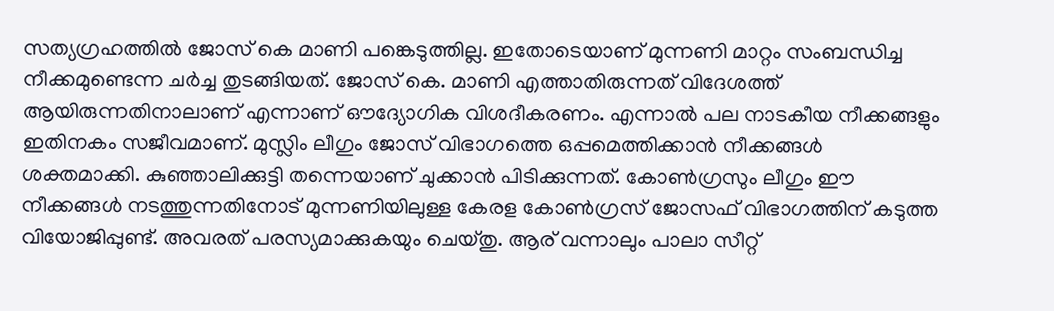സത്യഗ്രഹത്തില്‍ ജോസ് കെ മാണി പങ്കെടുത്തില്ല. ഇതോടെയാണ് മുന്നണി മാറ്റം സംബന്ധിച്ച നീക്കമുണ്ടെന്ന ചര്‍ച്ച തുടങ്ങിയത്. ജോസ് കെ. മാണി എത്താതിരുന്നത് വിദേശത്ത് ആയിരുന്നതിനാലാണ് എന്നാണ് ഔദ്യോഗിക വിശദീകരണം. എന്നാല്‍ പല നാടകീയ നീക്കങ്ങളും ഇതിനകം സജീവമാണ്. മുസ്ലിം ലീഗും ജോസ് വിഭാഗത്തെ ഒപ്പമെത്തിക്കാന്‍ നീക്കങ്ങള്‍ ശക്തമാക്കി. കുഞ്ഞാലിക്കുട്ടി തന്നെയാണ് ചുക്കാന്‍ പിടിക്കുന്നത്. കോണ്‍ഗ്രസും ലീഗും ഈ നീക്കങ്ങള്‍ നടത്തുന്നതിനോട് മുന്നണിയിലുള്ള കേരള കോണ്‍ഗ്രസ് ജോസഫ് വിഭാഗത്തിന് കടുത്ത വിയോജിപ്പുണ്ട്. അവരത് പരസ്യമാക്കുകയും ചെയ്തു. ആര് വന്നാലും പാലാ സീറ്റ്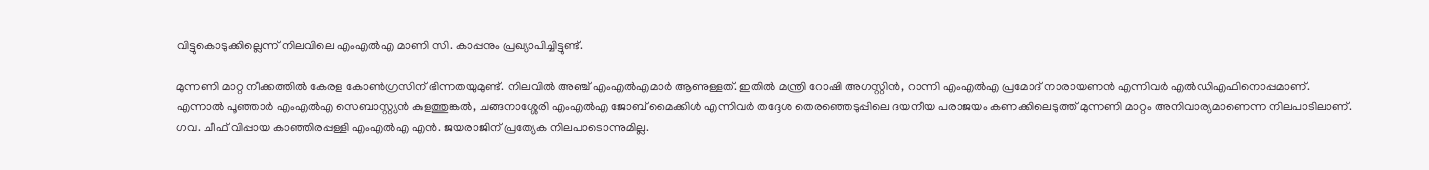വിട്ടുകൊടുക്കില്ലെന്ന് നിലവിലെ എംഎല്‍എ മാണി സി. കാപ്പനും പ്രഖ്യാപിച്ചിട്ടുണ്ട്.

മുന്നണി മാറ്റ നീക്കത്തില്‍ കേരള കോണ്‍ഗ്രസിന് ഭിന്നതയുമുണ്ട്. നിലവില്‍ അഞ്ച് എംഎല്‍എമാര്‍ ആണുള്ളത്. ഇതില്‍ മന്ത്രി റോഷി അഗസ്റ്റിന്‍, റാന്നി എംഎല്‍എ പ്രമോദ് നാരായണന്‍ എന്നിവര്‍ എല്‍ഡിഎഫിനൊപ്പമാണ്. എന്നാല്‍ പൂഞ്ഞാര്‍ എംഎല്‍എ സെബാസ്റ്റ്യന്‍ കുളത്തുങ്കല്‍, ചങ്ങനാശ്ശേരി എംഎല്‍എ ജോബ് മൈക്കിള്‍ എന്നിവര്‍ തദ്ദേശ തെരഞ്ഞെടുപ്പിലെ ദയനീയ പരാജയം കണക്കിലെടുത്ത് മുന്നണി മാറ്റം അനിവാര്യമാണെന്ന നിലപാടിലാണ്. ഗവ. ചീഫ് വിപ്പായ കാഞ്ഞിരപ്പള്ളി എംഎല്‍എ എന്‍. ജയരാജിന് പ്രത്യേക നിലപാടൊന്നുമില്ല.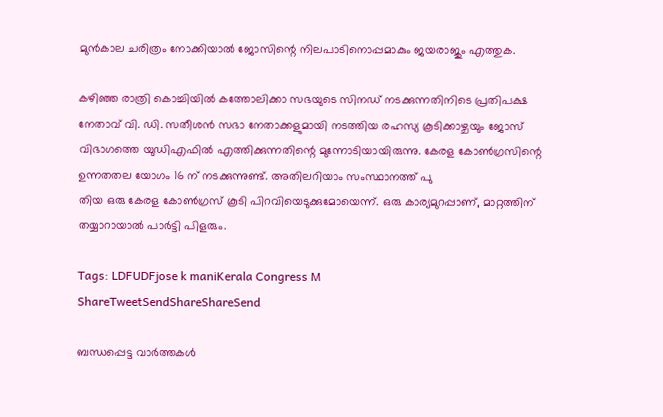മുന്‍കാല ചരിത്രം നോക്കിയാല്‍ ജോസിന്റെ നിലപാടിനൊപ്പമാകും ജയരാജും എത്തുക.

കഴിഞ്ഞ രാത്രി കൊച്ചിയില്‍ കത്തോലിക്കാ സഭയുടെ സിനഡ് നടക്കുന്നതിനിടെ പ്രതിപക്ഷ നേതാവ് വി. ഡി. സതീശന്‍ സഭാ നേതാക്കളുമായി നടത്തിയ രഹസ്യ കൂടിക്കാഴ്ചയും ജോസ് വിഭാഗത്തെ യുഡിഎഫില്‍ എത്തിക്കുന്നതിന്റെ മുന്നോടിയായിരുന്നു. കേരള കോണ്‍ഗ്രസിന്റെ ഉന്നതതല യോഗം 16 ന് നടക്കുന്നുണ്ട്. അതിലറിയാം സംസ്ഥാനത്ത് പു
തിയ ഒരു കേരള കോണ്‍ഗ്രസ് കൂടി പിറവിയെടുക്കുമോയെന്ന്. ഒരു കാര്യമുറപ്പാണ്, മാറ്റത്തിന് തയ്യാറായാല്‍ പാര്‍ട്ടി പിളരും.

Tags: LDFUDFjose k maniKerala Congress M
ShareTweetSendShareShareSend

ബന്ധപ്പെട്ട വാര്‍ത്തകള്‍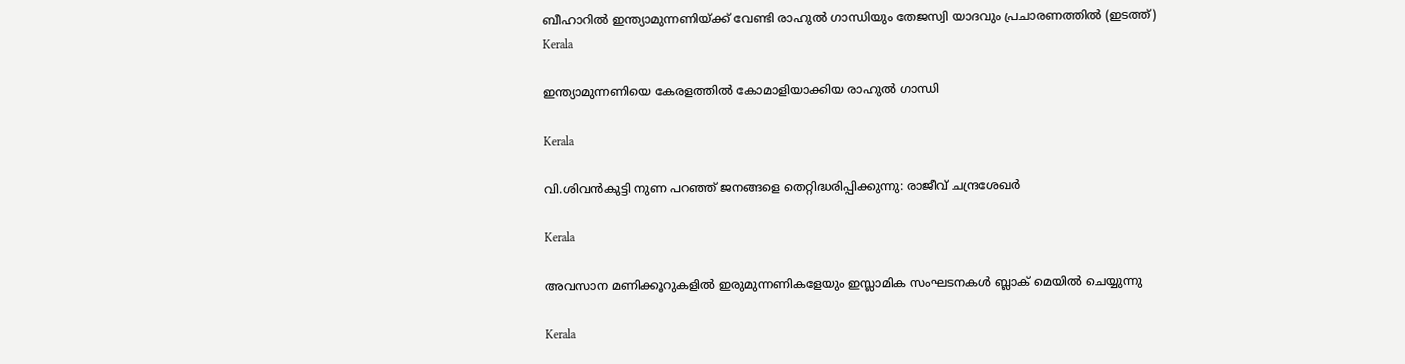ബീഹാറില്‍ ഇന്ത്യാമുന്നണിയ്ക്ക് വേണ്ടി രാഹുല്‍ ഗാന്ധിയും തേജസ്വി യാദവും പ്രചാരണത്തില്‍ (ഇടത്ത്)
Kerala

ഇന്ത്യാമുന്നണിയെ കേരളത്തില്‍ കോമാളിയാക്കിയ രാഹുല്‍ ഗാന്ധി

Kerala

വി.ശിവന്‍കുട്ടി നുണ പറഞ്ഞ് ജനങ്ങളെ തെറ്റിദ്ധരിപ്പിക്കുന്നു: രാജീവ് ചന്ദ്രശേഖര്‍

Kerala

അവസാന മണിക്കൂറുകളിൽ ഇരുമുന്നണികളേയും ഇസ്ലാമിക സംഘടനകൾ ബ്ലാക് മെയിൽ ചെയ്യുന്നു

Kerala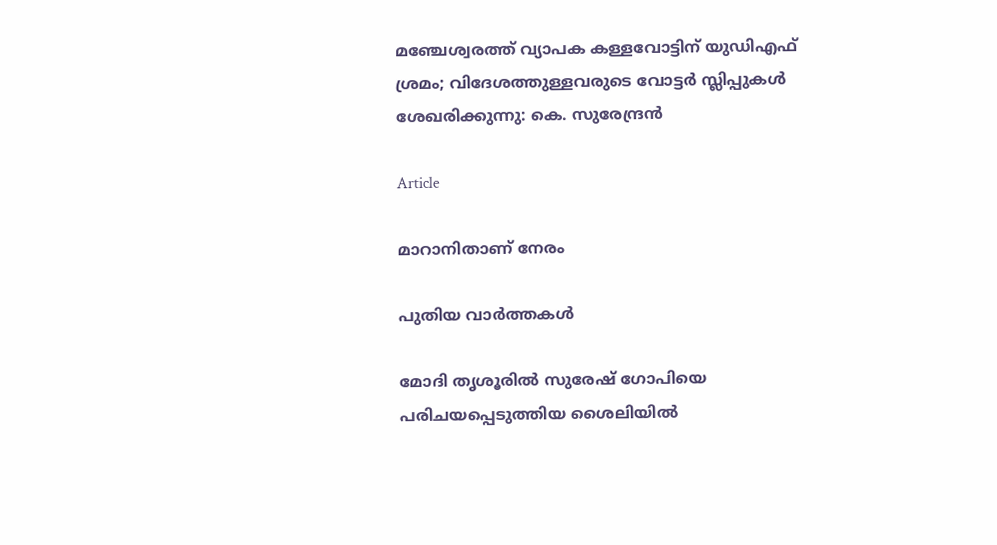മഞ്ചേശ്വരത്ത് വ്യാപക കള്ളവോട്ടിന് യുഡിഎഫ് ശ്രമം; വിദേശത്തുള്ളവരുടെ വോട്ടർ സ്ലിപ്പുകൾ ശേഖരിക്കുന്നു: കെ. സുരേന്ദ്രൻ

Article

മാറാനിതാണ് നേരം

പുതിയ വാര്‍ത്തകള്‍

മോദി തൃശൂരില്‍ സുരേഷ് ഗോപിയെ പരിചയപ്പെടുത്തിയ ശൈലിയില്‍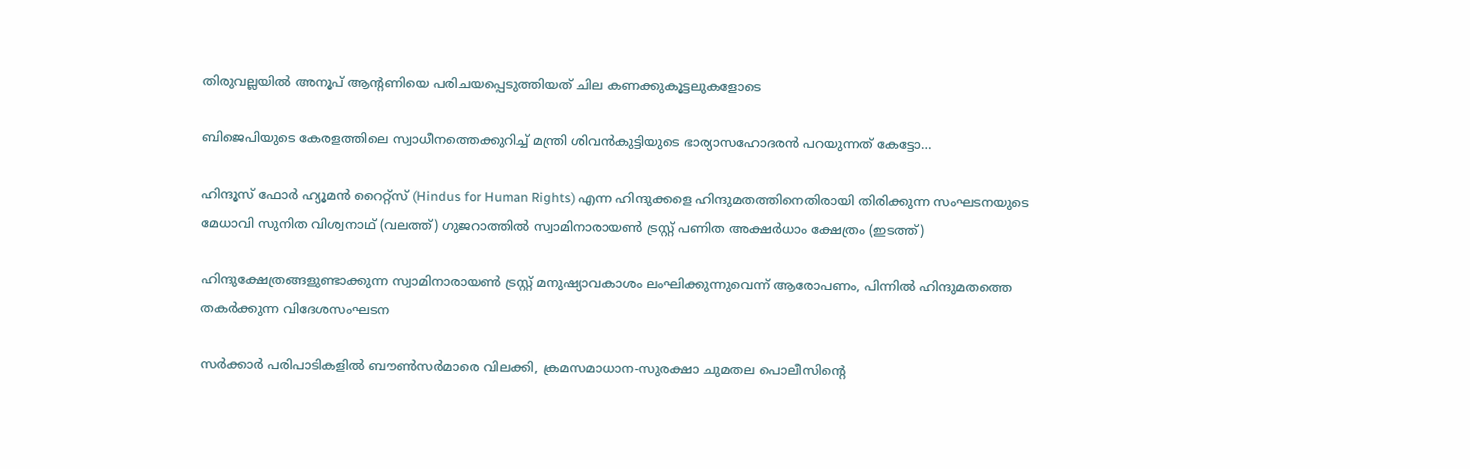തിരുവല്ലയില്‍ അനൂപ് ആന്‍റണിയെ പരിചയപ്പെടുത്തിയത് ചില കണക്കുകൂട്ടലുകളോടെ

ബിജെപിയുടെ കേരളത്തിലെ സ്വാധീനത്തെക്കുറിച്ച് മന്ത്രി ശിവന്‍കുട്ടിയുടെ ഭാര്യാസഹോദരന്‍ പറയുന്നത് കേട്ടോ…

ഹിന്ദൂസ് ഫോര്‍ ഹ്യൂമന്‍ റൈറ്റ്സ് (Hindus for Human Rights) എന്ന ഹിന്ദുക്കളെ ഹിന്ദുമതത്തിനെതിരായി തിരിക്കുന്ന സംഘടനയുടെ മേധാവി സുനിത വിശ്വനാഥ് (വലത്ത്) ഗുജറാത്തില്‍ സ്വാമിനാരായണ്‍ ട്രസ്റ്റ് പണിത അക്ഷര്‍ധാം ക്ഷേത്രം (ഇടത്ത്)

ഹിന്ദുക്ഷേത്രങ്ങളുണ്ടാക്കുന്ന സ്വാമിനാരായണ്‍ ട്രസ്റ്റ് മനുഷ്യാവകാശം ലംഘിക്കുന്നുവെന്ന് ആരോപണം, പിന്നില്‍ ഹിന്ദുമതത്തെ തകര്‍ക്കുന്ന വിദേശസംഘടന

സര്‍ക്കാര്‍ പരിപാടികളില്‍ ബൗണ്‍സര്‍മാരെ വിലക്കി, ക്രമസമാധാന-സുരക്ഷാ ചുമതല പൊലീസിന്റെ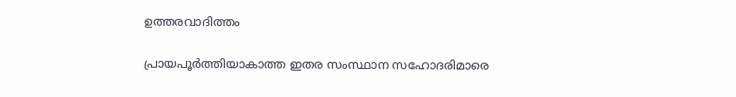ഉത്തരവാദിത്തം

പ്രായപൂര്‍ത്തിയാകാത്ത ഇതര സംസ്ഥാന സഹോദരിമാരെ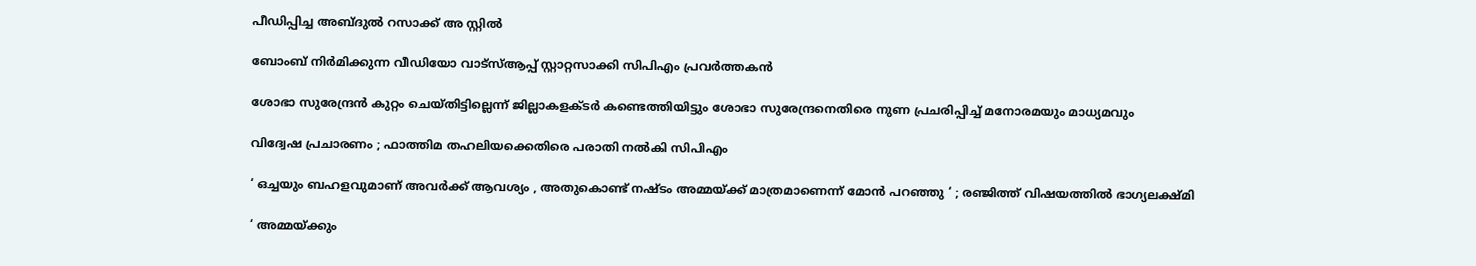പീഡിപ്പിച്ച അബ്ദുല്‍ റസാക്ക് അ സ്റ്റില്‍

ബോംബ് നിര്‍മിക്കുന്ന വീഡിയോ വാട്‌സ്ആപ്പ് സ്റ്റാറ്റസാക്കി സിപിഎം പ്രവര്‍ത്തകന്‍

ശോഭാ സുരേന്ദ്രന്‍ കുറ്റം ചെയ്തിട്ടില്ലെന്ന് ജില്ലാകളക്ടര്‍ കണ്ടെത്തിയിട്ടും ശോഭാ സുരേന്ദ്രനെതിരെ നുണ പ്രചരിപ്പിച്ച് മനോരമയും മാധ്യമവും

വിദ്വേഷ പ്രചാരണം ; ഫാത്തിമ തഹലിയക്കെതിരെ പരാതി നല്‍കി സിപിഎം

‘ ഒച്ചയും ബഹളവുമാണ് അവർക്ക് ആവശ്യം , അതുകൊണ്ട് നഷ്ടം അമ്മയ്‌ക്ക് മാത്രമാണെന്ന് മോൻ പറഞ്ഞു ‘ ; രഞ്ജിത്ത് വിഷയത്തിൽ ഭാഗ്യലക്ഷ്മി

‘ അമ്മയ്‌ക്കും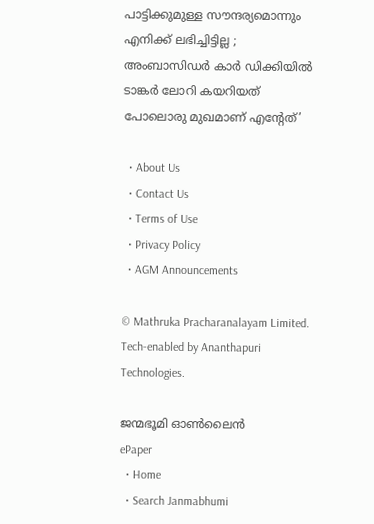പാട്ടിക്കുമുള്ള സൗന്ദര്യമൊന്നും എനിക്ക് ലഭിച്ചിട്ടില്ല ; അംബാസിഡർ‌ കാർ ഡിക്കിയിൽ ടാങ്കർ ലോറി കയറിയത് പോലൊരു മുഖമാണ് എന്റേത്’

  • About Us
  • Contact Us
  • Terms of Use
  • Privacy Policy
  • AGM Announcements

© Mathruka Pracharanalayam Limited.
Tech-enabled by Ananthapuri Technologies.

ജന്മഭൂമി ഓണ്‍ലൈന്‍
ePaper
  • Home
  • Search Janmabhumi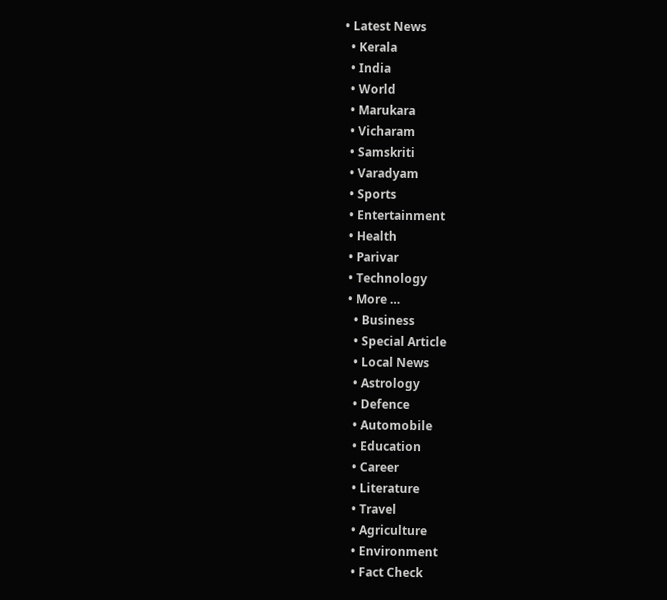• Latest News
  • Kerala
  • India
  • World
  • Marukara
  • Vicharam
  • Samskriti
  • Varadyam
  • Sports
  • Entertainment
  • Health
  • Parivar
  • Technology
  • More …
    • Business
    • Special Article
    • Local News
    • Astrology
    • Defence
    • Automobile
    • Education
    • Career
    • Literature
    • Travel
    • Agriculture
    • Environment
    • Fact Check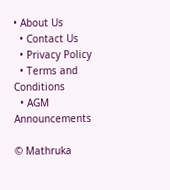• About Us
  • Contact Us
  • Privacy Policy
  • Terms and Conditions
  • AGM Announcements

© Mathruka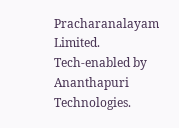Pracharanalayam Limited.
Tech-enabled by Ananthapuri Technologies.